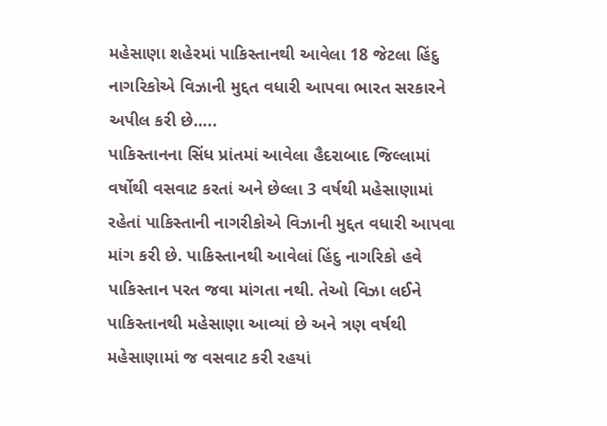મહેસાણા શહેરમાં પાકિસ્તાનથી આવેલા 18 જેટલા હિંદુ નાગરિકોએ વિઝાની મુદ્દત વધારી આપવા ભારત સરકારને અપીલ કરી છે…..
પાકિસ્તાનના સિંધ પ્રાંતમાં આવેલા હૈદરાબાદ જિલ્લામાં વર્ષોથી વસવાટ કરતાં અને છેલ્લા 3 વર્ષથી મહેસાણામાં રહેતાં પાકિસ્તાની નાગરીકોએ વિઝાની મુદ્દત વધારી આપવા માંગ કરી છે. પાકિસ્તાનથી આવેલાં હિંદુ નાગરિકો હવે પાકિસ્તાન પરત જવા માંગતા નથી. તેઓ વિઝા લઈને પાકિસ્તાનથી મહેસાણા આવ્યાં છે અને ત્રણ વર્ષથી મહેસાણામાં જ વસવાટ કરી રહયાં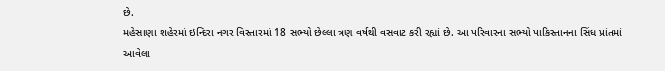છે.
મહેસાણા શહેરમાં ઇન્દિરા નગર વિસ્તારમાં 18 સભ્યો છેલ્લા ત્રણ વર્ષથી વસવાટ કરી રહ્યાં છે. આ પરિવારના સભ્યો પાકિસ્તાનના સિંધ પ્રાંતમાં આવેલા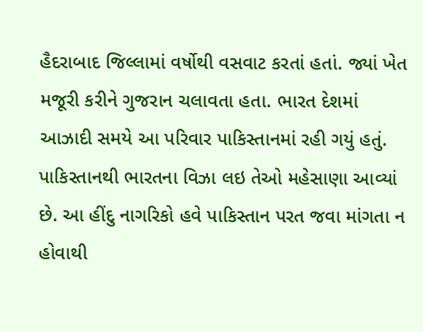હૈદરાબાદ જિલ્લામાં વર્ષોથી વસવાટ કરતાં હતાં. જ્યાં ખેત મજૂરી કરીને ગુજરાન ચલાવતા હતા. ભારત દેશમાં આઝાદી સમયે આ પરિવાર પાકિસ્તાનમાં રહી ગયું હતું. પાકિસ્તાનથી ભારતના વિઝા લઇ તેઓ મહેસાણા આવ્યાં છે. આ હીંદુ નાગરિકો હવે પાકિસ્તાન પરત જવા માંગતા ન હોવાથી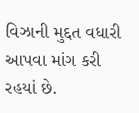વિઝાની મુદ્દત વધારી આપવા માંગ કરી રહયાં છે.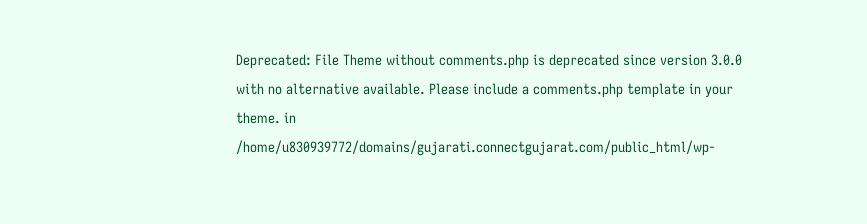Deprecated: File Theme without comments.php is deprecated since version 3.0.0 with no alternative available. Please include a comments.php template in your theme. in /home/u830939772/domains/gujarati.connectgujarat.com/public_html/wp-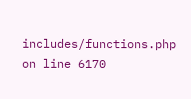includes/functions.php on line 6170